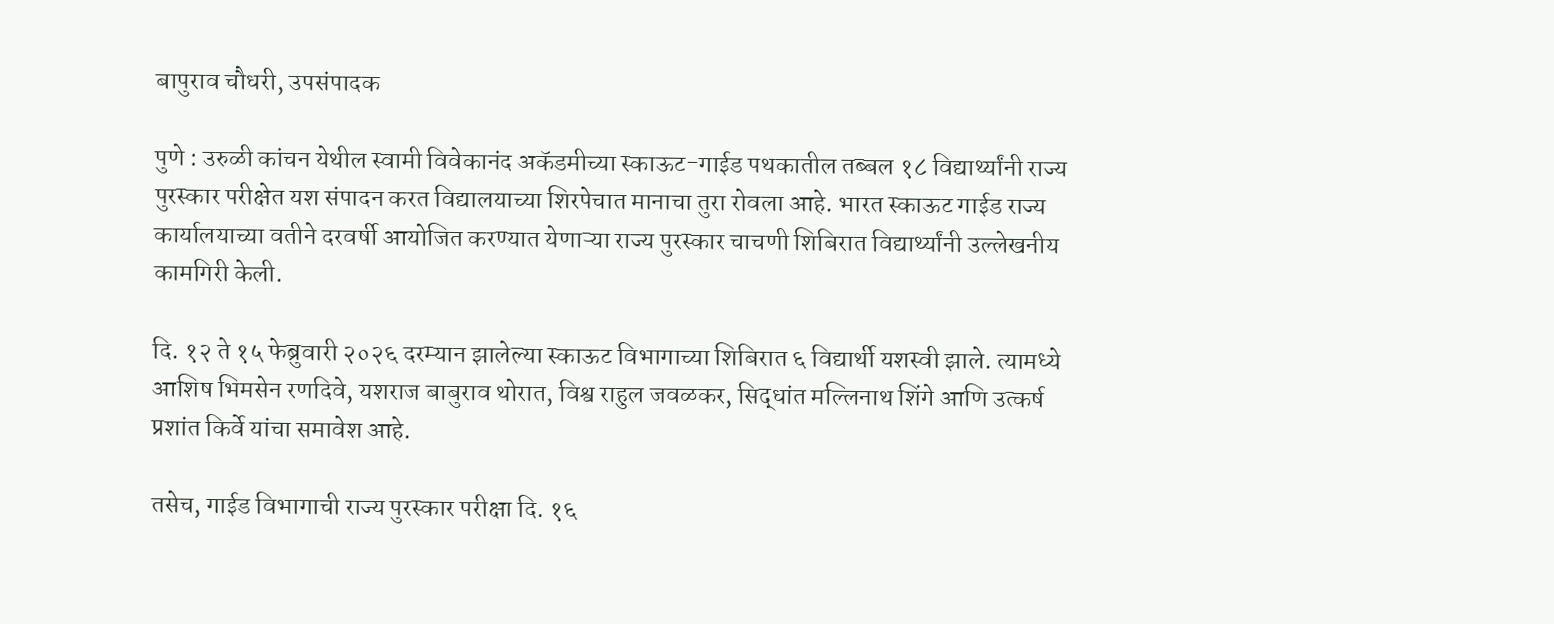बापुराव चौधरी, उपसंपादक

पुणे : उरुळी कांचन येथील स्वामी विवेकानंद अकॅडमीच्या स्काऊट-गाईड पथकातील तब्बल १८ विद्यार्थ्यांनी राज्य पुरस्कार परीक्षेत यश संपादन करत विद्यालयाच्या शिरपेचात मानाचा तुरा रोवला आहे. भारत स्काऊट गाईड राज्य कार्यालयाच्या वतीने दरवर्षी आयोजित करण्यात येणाऱ्या राज्य पुरस्कार चाचणी शिबिरात विद्यार्थ्यांनी उल्लेखनीय कामगिरी केली.

दि. १२ ते १५ फेब्रुवारी २०२६ दरम्यान झालेल्या स्काऊट विभागाच्या शिबिरात ६ विद्यार्थी यशस्वी झाले. त्यामध्ये आशिष भिमसेन रणदिवे, यशराज बाबुराव थोरात, विश्व राहुल जवळकर, सिद्धांत मल्लिनाथ शिंगे आणि उत्कर्ष प्रशांत किर्वे यांचा समावेश आहे.

तसेच, गाईड विभागाची राज्य पुरस्कार परीक्षा दि. १६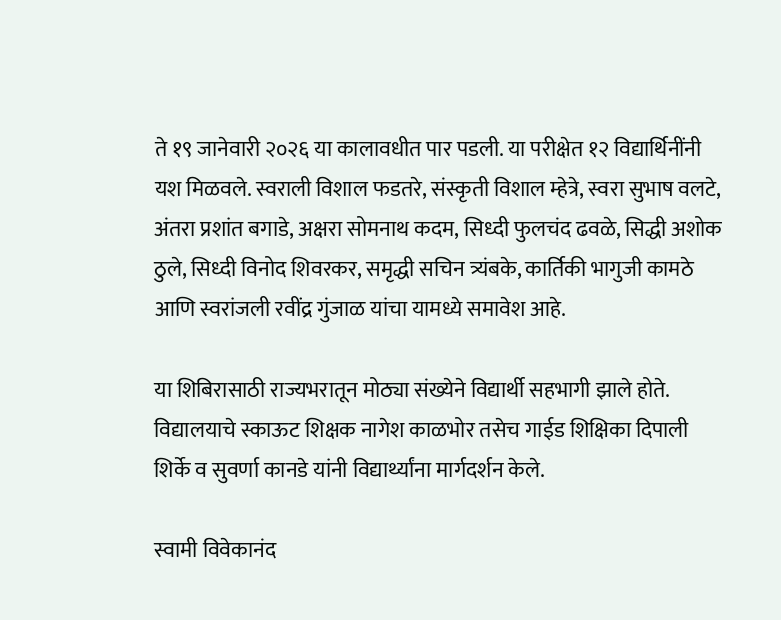ते १९ जानेवारी २०२६ या कालावधीत पार पडली. या परीक्षेत १२ विद्यार्थिनींनी यश मिळवले. स्वराली विशाल फडतरे, संस्कृती विशाल म्हेत्रे, स्वरा सुभाष वलटे, अंतरा प्रशांत बगाडे, अक्षरा सोमनाथ कदम, सिध्दी फुलचंद ढवळे, सिद्धी अशोक ठुले, सिध्दी विनोद शिवरकर, समृद्धी सचिन त्र्यंबके, कार्तिकी भागुजी कामठे आणि स्वरांजली रवींद्र गुंजाळ यांचा यामध्ये समावेश आहे.

या शिबिरासाठी राज्यभरातून मोठ्या संख्येने विद्यार्थी सहभागी झाले होते. विद्यालयाचे स्काऊट शिक्षक नागेश काळभोर तसेच गाईड शिक्षिका दिपाली शिर्के व सुवर्णा कानडे यांनी विद्यार्थ्यांना मार्गदर्शन केले.

स्वामी विवेकानंद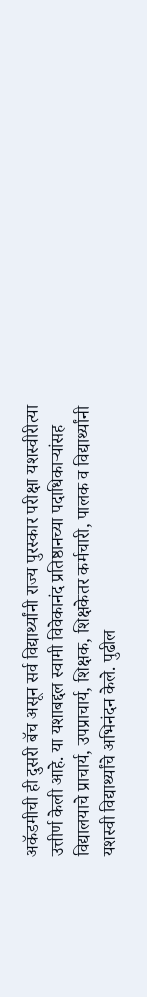अकॅडमीची ही दुसरी बॅच असून सर्व विद्यार्थ्यांनी राज्य पुरस्कार परीक्षा यशस्वीरीत्या उत्तीर्ण केली आहे. या यशाबद्दल स्वामी विवेकानंद प्रतिष्ठानच्या पदाधिकाऱ्यांसह विद्यालयाचे प्राचार्य, उपप्राचार्य, शिक्षक, शिक्षकेतर कर्मचारी, पालक व विद्यार्थ्यांनी यशस्वी विद्यार्थ्यांचे अभिनंदन केले. पुढील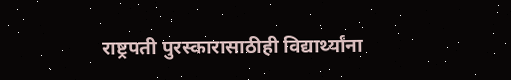राष्ट्रपती पुरस्कारासाठीही विद्यार्थ्यांना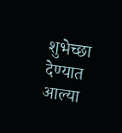शुभेच्छा देण्यात आल्या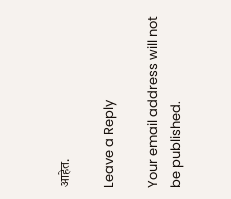आहेत.

Leave a Reply

Your email address will not be published.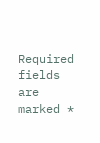Required fields are marked *